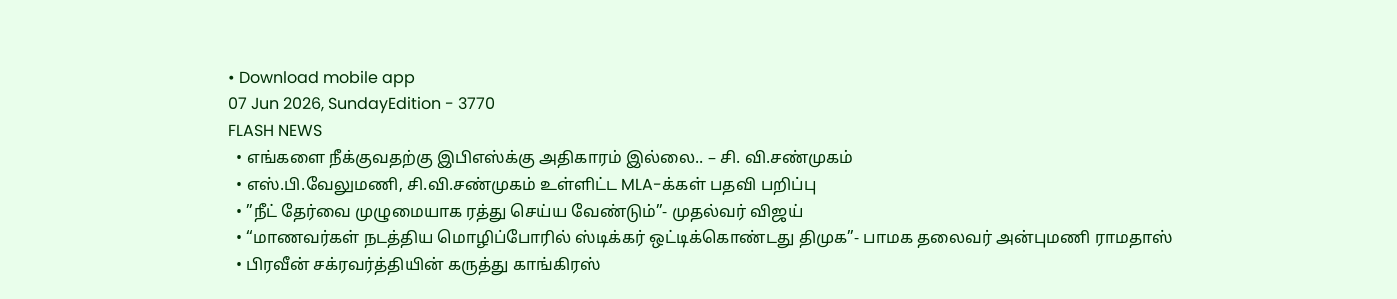• Download mobile app
07 Jun 2026, SundayEdition - 3770
FLASH NEWS
  • எங்களை நீக்குவதற்கு இபிஎஸ்க்கு அதிகாரம் இல்லை.. – சி. வி.சண்முகம்
  • எஸ்.பி.வேலுமணி, சி.வி.சண்முகம் உள்ளிட்ட MLA-க்கள் பதவி பறிப்பு
  • ”நீட் தேர்வை முழுமையாக ரத்து செய்ய வேண்டும்”- முதல்வர் விஜய்
  • “மாணவர்கள் நடத்திய மொழிப்போரில் ஸ்டிக்கர் ஒட்டிக்கொண்டது திமுக”- பாமக தலைவர் அன்புமணி ராமதாஸ்
  • பிரவீன் சக்ரவர்த்தியின் கருத்து காங்கிரஸ்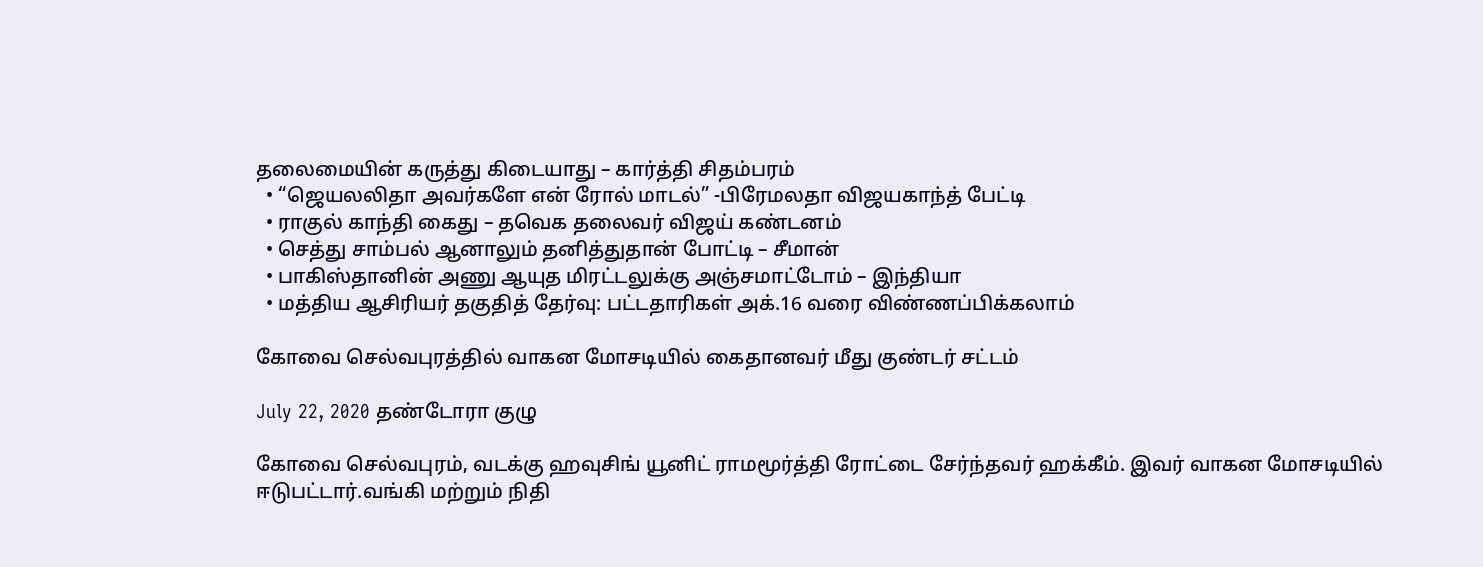தலைமையின் கருத்து கிடையாது – கார்த்தி சிதம்பரம்
  • “ஜெயலலிதா அவர்களே என் ரோல் மாடல்” -பிரேமலதா விஜயகாந்த் பேட்டி
  • ராகுல் காந்தி கைது – தவெக தலைவர் விஜய் கண்டனம்
  • செத்து சாம்பல் ஆனாலும் தனித்துதான் போட்டி – சீமான்
  • பாகிஸ்தானின் அணு ஆயுத மிரட்டலுக்கு அஞ்சமாட்டோம் – இந்தியா
  • மத்திய ஆசிரியர் தகுதித் தேர்வு: பட்டதாரிகள் அக்.16 வரை விண்ணப்பிக்கலாம்

கோவை செல்வபுரத்தில் வாகன மோசடியில் கைதானவர் மீது குண்டர் சட்டம்

July 22, 2020 தண்டோரா குழு

கோவை செல்வபுரம், வடக்கு ஹவுசிங் யூனிட் ராமமூர்த்தி ரோட்டை சேர்ந்தவர் ஹக்கீம். இவர் வாகன மோசடியில் ஈடுபட்டார்.வங்கி மற்றும் நிதி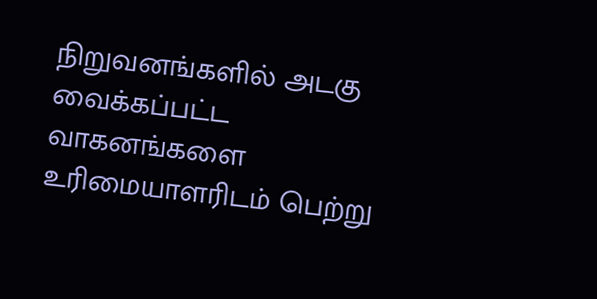நிறுவனங்களில் அடகு வைக்கப்பட்ட வாகனங்களை உரிமையாளரிடம் பெற்று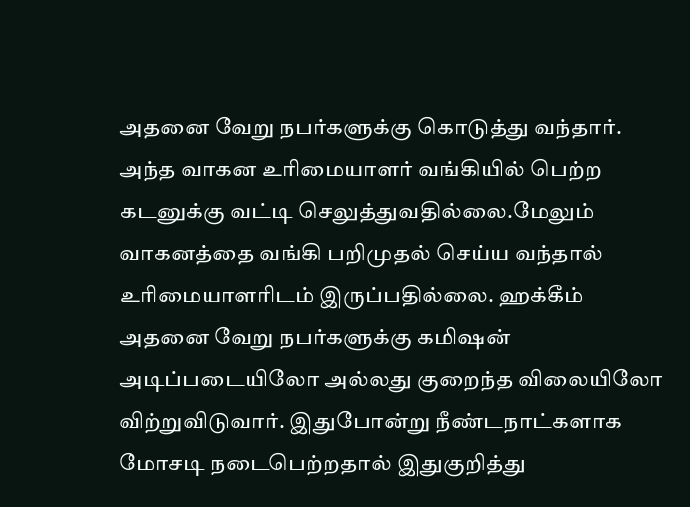அதனை வேறு நபர்களுக்கு கொடுத்து வந்தார். அந்த வாகன உரிமையாளர் வங்கியில் பெற்ற கடனுக்கு வட்டி செலுத்துவதில்லை.மேலும் வாகனத்தை வங்கி பறிமுதல் செய்ய வந்தால் உரிமையாளரிடம் இருப்பதில்லை. ஹக்கீம் அதனை வேறு நபர்களுக்கு கமிஷன் அடிப்படையிலோ அல்லது குறைந்த விலையிலோ விற்றுவிடுவார். இதுபோன்று நீண்டநாட்களாக மோசடி நடைபெற்றதால் இதுகுறித்து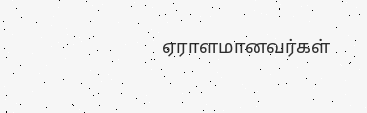ஏராளமானவர்கள்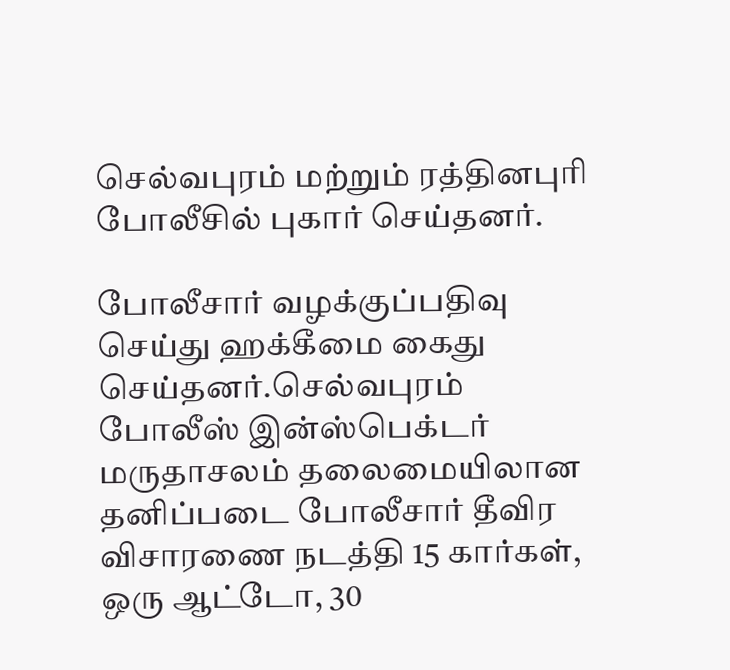செல்வபுரம் மற்றும் ரத்தினபுரி போலீசில் புகார் செய்தனர்.

போலீசார் வழக்குப்பதிவு செய்து ஹக்கீமை கைது செய்தனர்.செல்வபுரம் போலீஸ் இன்ஸ்பெக்டர் மருதாசலம் தலைமையிலான தனிப்படை போலீசார் தீவிர விசாரணை நடத்தி 15 கார்கள், ஒரு ஆட்டோ, 30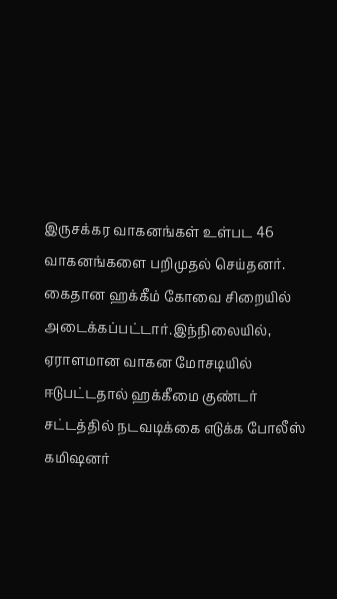இருசக்கர வாகனங்கள் உள்பட 46 வாகனங்களை பறிமுதல் செய்தனர். கைதான ஹக்கீம் கோவை சிறையில் அடைக்கப்பட்டார்.இந்நிலையில், ஏராளமான வாகன மோசடியில் ஈடுபட்டதால் ஹக்கீமை குண்டர் சட்டத்தில் நடவடிக்கை எடுக்க போலீஸ் கமிஷனர்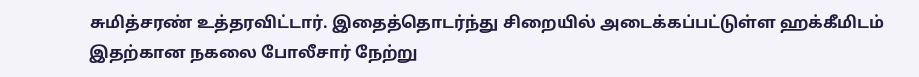சுமித்சரண் உத்தரவிட்டார். இதைத்தொடர்ந்து சிறையில் அடைக்கப்பட்டுள்ள ஹக்கீமிடம் இதற்கான நகலை போலீசார் நேற்று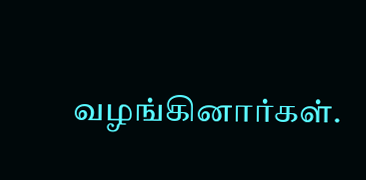வழங்கினார்கள்.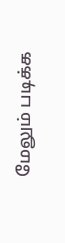மேலும் படிக்க